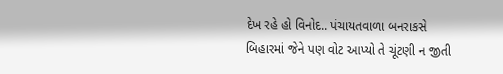દેખ રહે હો વિનોદ.. પંચાયતવાળા બનરાકસે બિહારમાં જેને પણ વોટ આપ્યો તે ચૂંટણી ન જીતી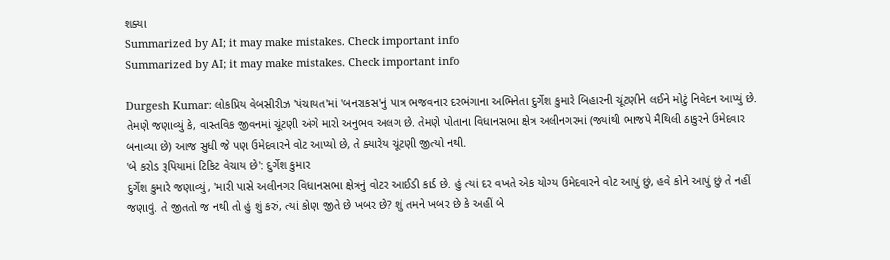શક્યા
Summarized by AI; it may make mistakes. Check important info
Summarized by AI; it may make mistakes. Check important info

Durgesh Kumar: લોકપ્રિય વેબસીરીઝ 'પંચાયત'માં 'બનરાકસ'નું પાત્ર ભજવનાર દરભંગાના અભિનેતા દુર્ગેશ કુમારે બિહારની ચૂંટણીને લઈને મોટું નિવેદન આપ્યું છે. તેમણે જણાવ્યું કે, વાસ્તવિક જીવનમાં ચૂંટણી અંગે મારો અનુભવ અલગ છે. તેમણે પોતાના વિધાનસભા ક્ષેત્ર અલીનગરમાં (જ્યાંથી ભાજપે મૈથિલી ઠાકુરને ઉમેદવાર બનાવ્યા છે) આજ સુધી જે પણ ઉમેદવારને વોટ આપ્યો છે, તે ક્યારેય ચૂંટણી જીત્યો નથી.
'બે કરોડ રૂપિયામાં ટિકિટ વેચાય છે': દુર્ગેશ કુમાર
દુર્ગેશ કુમારે જણાવ્યું, 'મારી પાસે અલીનગર વિધાનસભા ક્ષેત્રનું વોટર આઈડી કાર્ડ છે. હું ત્યાં દર વખતે એક યોગ્ય ઉમેદવારને વોટ આપું છું, હવે કોને આપું છું તે નહીં જણાવું. તે જીતતો જ નથી તો હું શું કરું, ત્યાં કોણ જીતે છે ખબર છે? શું તમને ખબર છે કે અહીં બે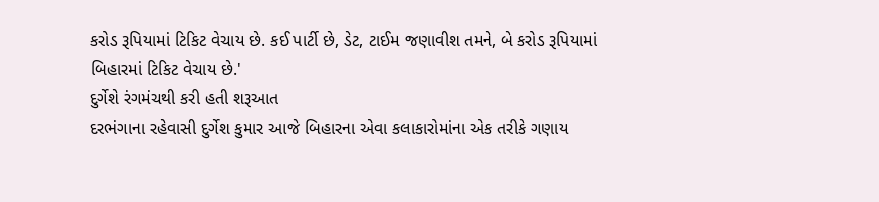કરોડ રૂપિયામાં ટિકિટ વેચાય છે. કઈ પાર્ટી છે, ડેટ, ટાઈમ જણાવીશ તમને, બે કરોડ રૂપિયામાં બિહારમાં ટિકિટ વેચાય છે.'
દુર્ગેશે રંગમંચથી કરી હતી શરૂઆત
દરભંગાના રહેવાસી દુર્ગેશ કુમાર આજે બિહારના એવા કલાકારોમાંના એક તરીકે ગણાય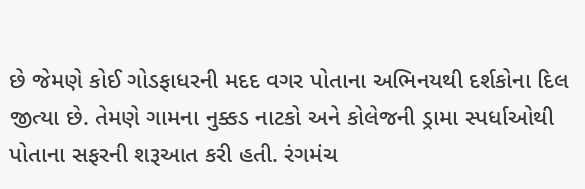છે જેમણે કોઈ ગોડફાધરની મદદ વગર પોતાના અભિનયથી દર્શકોના દિલ જીત્યા છે. તેમણે ગામના નુક્કડ નાટકો અને કોલેજની ડ્રામા સ્પર્ધાઓથી પોતાના સફરની શરૂઆત કરી હતી. રંગમંચ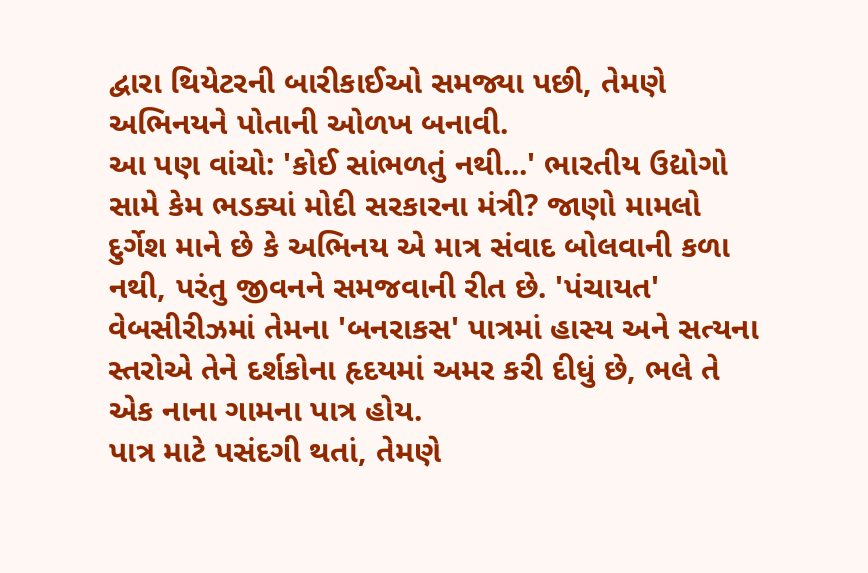દ્વારા થિયેટરની બારીકાઈઓ સમજ્યા પછી, તેમણે અભિનયને પોતાની ઓળખ બનાવી.
આ પણ વાંચો: 'કોઈ સાંભળતું નથી...' ભારતીય ઉદ્યોગો સામે કેમ ભડક્યાં મોદી સરકારના મંત્રી? જાણો મામલો
દુર્ગેશ માને છે કે અભિનય એ માત્ર સંવાદ બોલવાની કળા નથી, પરંતુ જીવનને સમજવાની રીત છે. 'પંચાયત' વેબસીરીઝમાં તેમના 'બનરાકસ' પાત્રમાં હાસ્ય અને સત્યના સ્તરોએ તેને દર્શકોના હૃદયમાં અમર કરી દીધું છે, ભલે તે એક નાના ગામના પાત્ર હોય.
પાત્ર માટે પસંદગી થતાં, તેમણે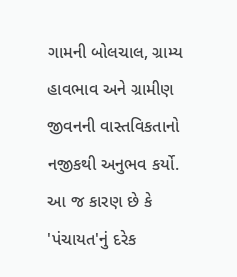ગામની બોલચાલ, ગ્રામ્ય હાવભાવ અને ગ્રામીણ જીવનની વાસ્તવિકતાનો નજીકથી અનુભવ કર્યો. આ જ કારણ છે કે 'પંચાયત'નું દરેક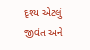દૃશ્ય એટલું જીવંત અને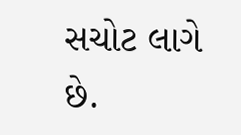સચોટ લાગે છે.